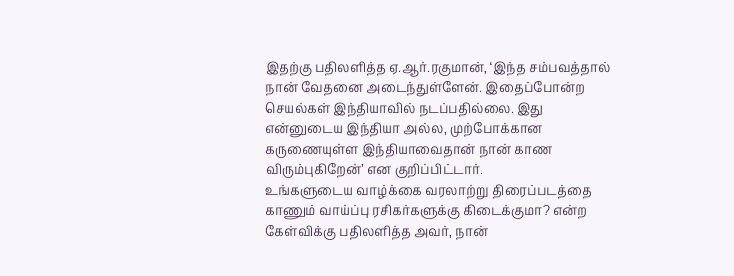இதற்கு பதிலளித்த ஏ.ஆர்.ரகுமான், ‘இந்த சம்பவத்தால் நான் வேதனை அடைந்துள்ளேன். இதைப்போன்ற செயல்கள் இந்தியாவில் நடப்பதில்லை. இது என்னுடைய இந்தியா அல்ல, முற்போக்கான கருணையுள்ள இந்தியாவைதான் நான் காண விரும்புகிறேன்’ என குறிப்பிட்டார்.
உங்களுடைய வாழ்க்கை வரலாற்று திரைப்படத்தை காணும் வாய்ப்பு ரசிகர்களுக்கு கிடைக்குமா? என்ற கேள்விக்கு பதிலளித்த அவர், நான்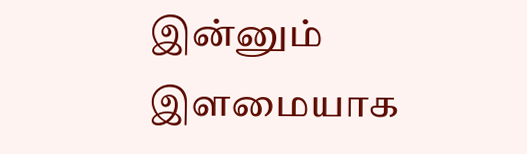இன்னும் இளமையாக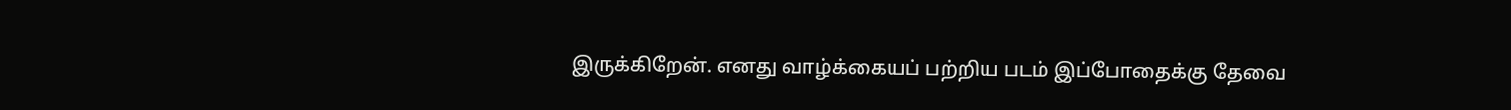இருக்கிறேன். எனது வாழ்க்கையப் பற்றிய படம் இப்போதைக்கு தேவை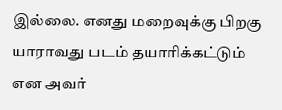இல்லை. எனது மறைவுக்கு பிறகு யாராவது படம் தயாரிக்கட்டும் என அவர்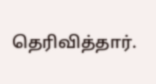தெரிவித்தார்.